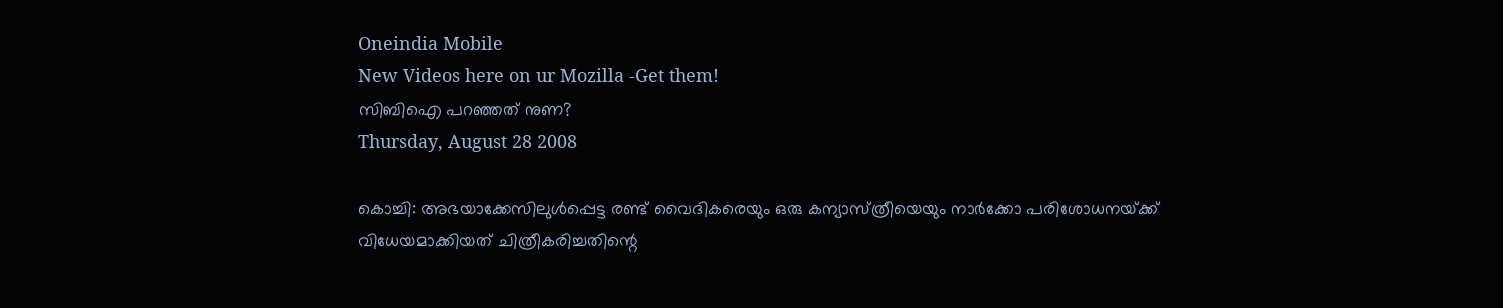Oneindia Mobile
New Videos here on ur Mozilla -Get them!
സിബിഐ പറഞ്ഞത്‌ നുണ?
Thursday, August 28 2008

കൊച്ചി: അഭയാക്കേസിലുള്‍പ്പെട്ട രണ്ട്‌ വൈദികരെയും ഒരു കന്യാസ്‌ത്രീയെയും നാര്‍ക്കോ പരിശോധനയ്‌ക്ക്‌ വിധേയമാക്കിയത്‌ ചിത്രീകരിച്ചതിന്റെ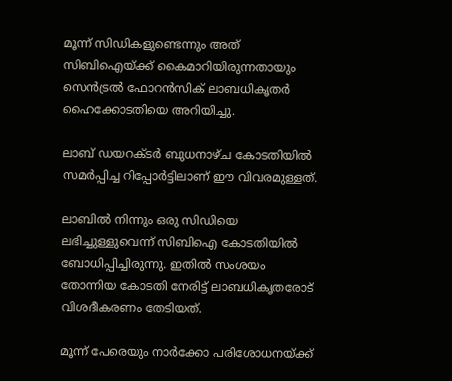മൂന്ന്‌ സിഡികളുണ്ടെന്നും അത്‌ സിബിഐയ്‌ക്ക്‌ കൈമാറിയിരുന്നതായും സെന്‍ട്രല്‍ ഫോറന്‍സിക്‌ ലാബധികൃതര്‍ ഹൈക്കോടതിയെ അറിയിച്ചു.

ലാബ്‌ ഡയറക്ടര്‍ ബുധനാഴ്‌ച കോടതിയില്‍ സമര്‍പ്പിച്ച റിപ്പോര്‍ട്ടിലാണ്‌ ഈ വിവരമുള്ളത്‌.

ലാബില്‍ നിന്നും ഒരു സിഡിയെ ലഭിച്ചുള്ളുവെന്ന്‌ സിബിഐ കോടതിയില്‍ ബോധിപ്പിച്ചിരുന്നു. ഇതില്‍ സംശയം തോന്നിയ കോടതി നേരിട്ട്‌ ലാബധികൃതരോട്‌ വിശദീകരണം തേടിയത്‌.

മൂന്ന്‌ പേരെയും നാര്‍ക്കോ പരിശോധനയ്‌ക്ക്‌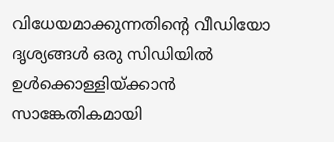വിധേയമാക്കുന്നതിന്റെ വീഡിയോ ദൃശ്യങ്ങള്‍ ഒരു സിഡിയില്‍ ഉള്‍ക്കൊള്ളിയ്‌ക്കാന്‍ സാങ്കേതികമായി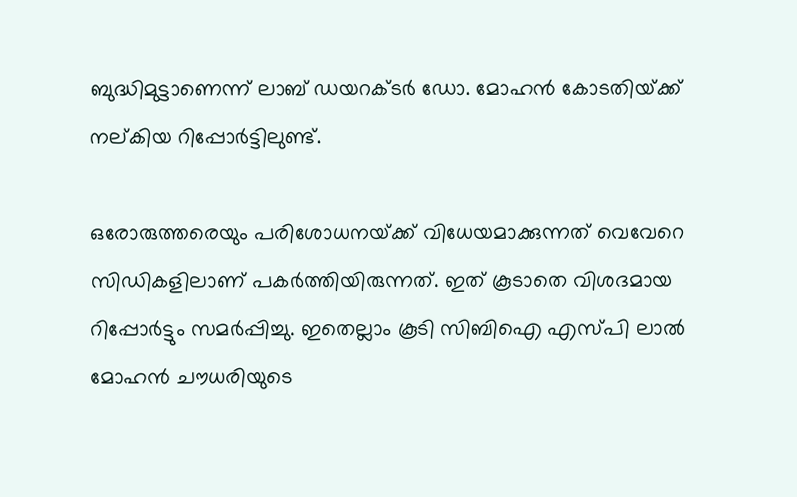ബുദ്ധിമുട്ടാണെന്ന്‌ ലാബ്‌ ഡയറക്ടര്‍ ഡോ. മോഹന്‍ കോടതിയ്‌ക്ക്‌ നല്‌കിയ റിപ്പോര്‍ട്ടിലുണ്ട്‌‌.

ഒരോരുത്തരെയും പരിശോധനയ്‌ക്ക്‌ വിധേയമാക്കുന്നത്‌ വെവേറെ സിഡികളിലാണ്‌ പകര്‍ത്തിയിരുന്നത്‌. ഇത്‌ കൂടാതെ വിശദമായ റിപ്പോര്‍ട്ടും സമര്‍പ്പിച്ചു. ഇതെല്ലാം കൂടി സിബിഐ എസ്‌പി ലാല്‍ മോഹന്‍ ചൗധരിയുടെ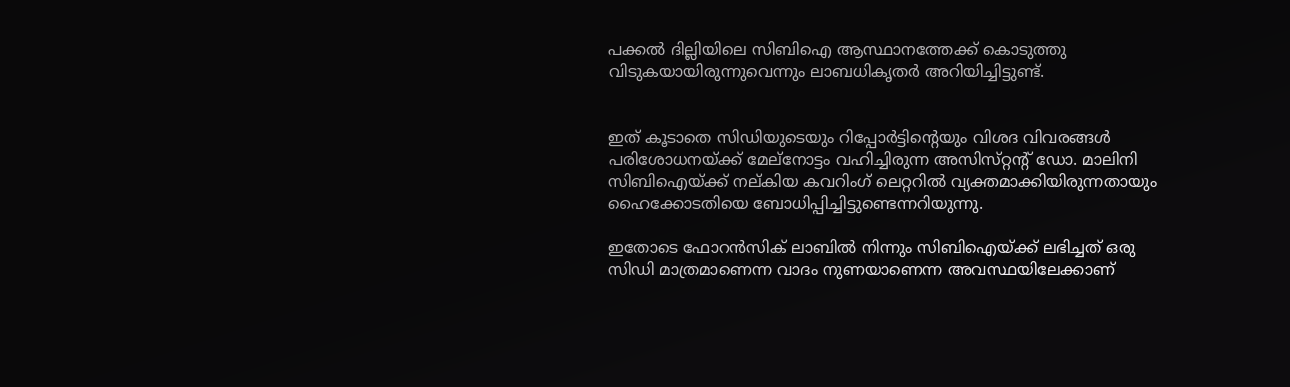പക്കല്‍ ദില്ലിയിലെ സിബിഐ ആസ്ഥാനത്തേക്ക്‌ കൊടുത്തു വിടുകയായിരുന്നുവെന്നും ലാബധികൃതര്‍ അറിയിച്ചിട്ടുണ്ട്‌.


ഇത്‌ കൂടാതെ സിഡിയുടെയും റിപ്പോര്‍ട്ടിന്റെയും വിശദ വിവരങ്ങള്‍ പരിശോധനയ്‌ക്ക്‌ മേല്‌നോട്ടം വഹിച്ചിരുന്ന അസിസ്‌റ്റന്റ്‌ ഡോ. മാലിനി സിബിഐയ്‌ക്ക്‌ നല്‌കിയ കവറിംഗ്‌ ലെറ്ററില്‍ വ്യക്തമാക്കിയിരുന്നതായും ഹൈക്കോടതിയെ ബോധിപ്പിച്ചിട്ടുണ്ടെന്നറിയുന്നു.

ഇതോടെ ഫോറന്‍സിക്‌ ലാബില്‍ നിന്നും സിബിഐയ്‌ക്ക്‌ ലഭിച്ചത്‌ ഒരു സിഡി മാത്രമാണെന്ന വാദം നുണയാണെന്ന അവസ്ഥയിലേക്കാണ്‌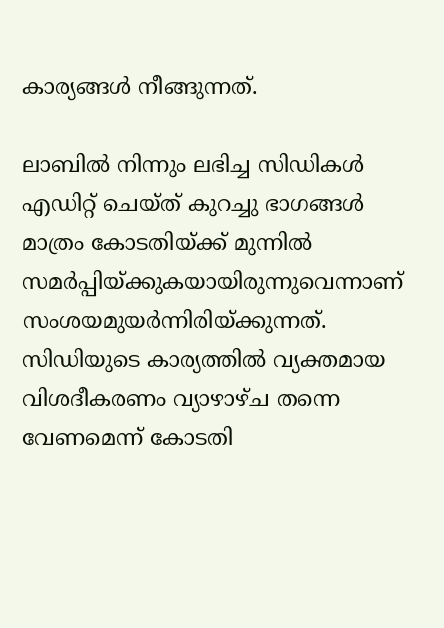കാര്യങ്ങള്‍ നീങ്ങുന്നത്‌.

ലാബില്‍ നിന്നും ലഭിച്ച സിഡികള്‍ എഡിറ്റ്‌ ചെയ്‌ത്‌ കുറച്ചു ഭാഗങ്ങള്‍ മാത്രം കോടതിയ്‌ക്ക്‌ മുന്നില്‍ സമര്‍പ്പിയ്‌ക്കുകയായിരുന്നുവെന്നാണ്‌ സംശയമുയര്‍ന്നിരിയ്‌ക്കുന്നത്‌. സിഡിയുടെ കാര്യത്തില്‍ വ്യക്തമായ വിശദീകരണം വ്യാഴാഴ്‌ച തന്നെ വേണമെന്ന്‌ കോടതി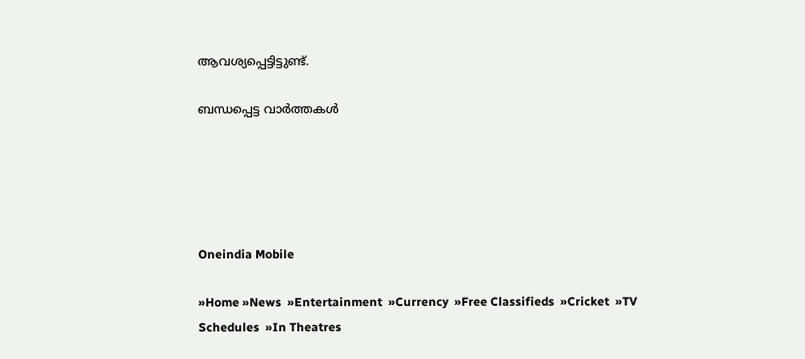ആവശ്യപ്പെട്ടിട്ടുണ്ട്‌.

ബന്ധപ്പെട്ട വാര്‍ത്തകള്‍





Oneindia Mobile

»Home »News  »Entertainment  »Currency  »Free Classifieds  »Cricket  »TV Schedules  »In Theatres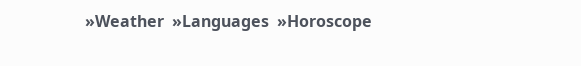»Weather  »Languages  »Horoscope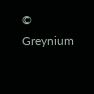© Greynium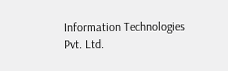Information Technologies Pvt. Ltd.